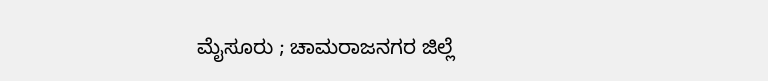ಮೈಸೂರು ; ಚಾಮರಾಜನಗರ ಜಿಲ್ಲೆ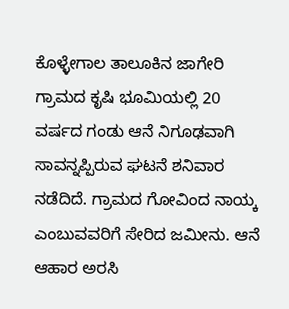ಕೊಳ್ಳೇಗಾಲ ತಾಲೂಕಿನ ಜಾಗೇರಿ ಗ್ರಾಮದ ಕೃಷಿ ಭೂಮಿಯಲ್ಲಿ 20 ವರ್ಷದ ಗಂಡು ಆನೆ ನಿಗೂಢವಾಗಿ ಸಾವನ್ನಪ್ಪಿರುವ ಘಟನೆ ಶನಿವಾರ ನಡೆದಿದೆ. ಗ್ರಾಮದ ಗೋವಿಂದ ನಾಯ್ಕ ಎಂಬುವವರಿಗೆ ಸೇರಿದ ಜಮೀನು. ಆನೆ ಆಹಾರ ಅರಸಿ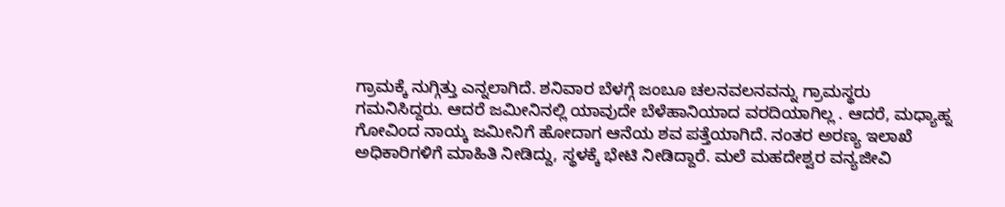ಗ್ರಾಮಕ್ಕೆ ನುಗ್ಗಿತ್ತು ಎನ್ನಲಾಗಿದೆ. ಶನಿವಾರ ಬೆಳಗ್ಗೆ ಜಂಬೂ ಚಲನವಲನವನ್ನು ಗ್ರಾಮಸ್ಥರು ಗಮನಿಸಿದ್ದರು. ಆದರೆ ಜಮೀನಿನಲ್ಲಿ ಯಾವುದೇ ಬೆಳೆಹಾನಿಯಾದ ವರದಿಯಾಗಿಲ್ಲ . ಆದರೆ, ಮಧ್ಯಾಹ್ನ ಗೋವಿಂದ ನಾಯ್ಕ ಜಮೀನಿಗೆ ಹೋದಾಗ ಆನೆಯ ಶವ ಪತ್ತೆಯಾಗಿದೆ. ನಂತರ ಅರಣ್ಯ ಇಲಾಖೆ ಅಧಿಕಾರಿಗಳಿಗೆ ಮಾಹಿತಿ ನೀಡಿದ್ದು, ಸ್ಥಳಕ್ಕೆ ಭೇಟಿ ನೀಡಿದ್ದಾರೆ. ಮಲೆ ಮಹದೇಶ್ವರ ವನ್ಯಜೀವಿ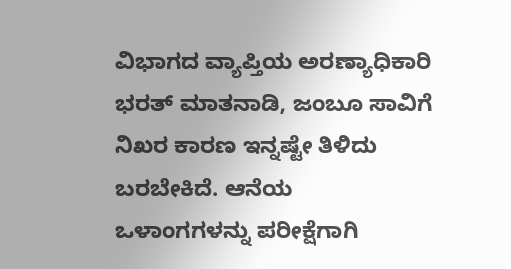ವಿಭಾಗದ ವ್ಯಾಪ್ತಿಯ ಅರಣ್ಯಾಧಿಕಾರಿ ಭರತ್ ಮಾತನಾಡಿ, ಜಂಬೂ ಸಾವಿಗೆ ನಿಖರ ಕಾರಣ ಇನ್ನಷ್ಟೇ ತಿಳಿದು ಬರಬೇಕಿದೆ. ಆನೆಯ ಒಳಾಂಗಗಳನ್ನು ಪರೀಕ್ಷೆಗಾಗಿ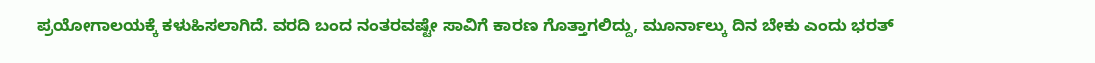ಪ್ರಯೋಗಾಲಯಕ್ಕೆ ಕಳುಹಿಸಲಾಗಿದೆ. ವರದಿ ಬಂದ ನಂತರವಷ್ಟೇ ಸಾವಿಗೆ ಕಾರಣ ಗೊತ್ತಾಗಲಿದ್ದು, ಮೂರ್ನಾಲ್ಕು ದಿನ ಬೇಕು ಎಂದು ಭರತ್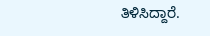ತಿಳಿಸಿದ್ದಾರೆ.